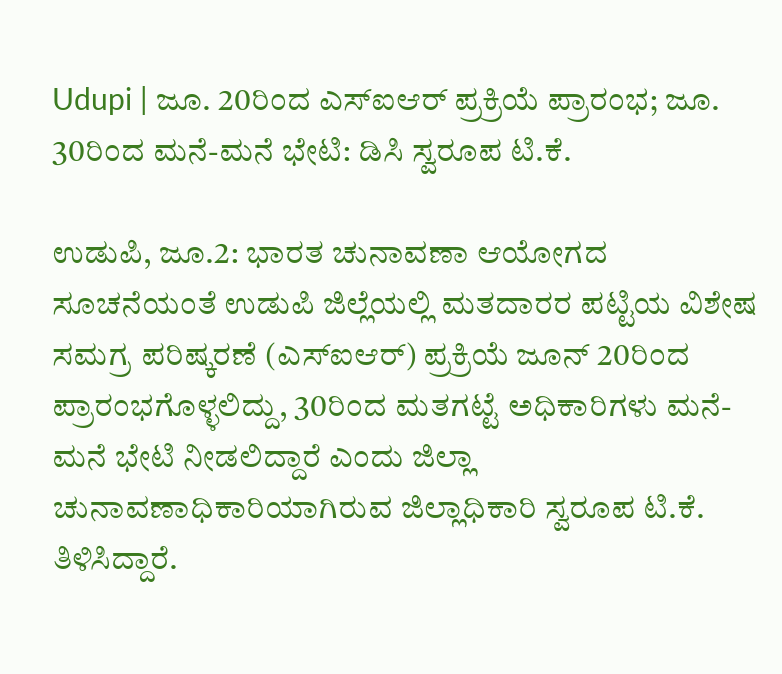Udupi | ಜೂ. 20ರಿಂದ ಎಸ್ಐಆರ್ ಪ್ರಕ್ರಿಯೆ ಪ್ರಾರಂಭ; ಜೂ. 30ರಿಂದ ಮನೆ-ಮನೆ ಭೇಟಿ: ಡಿಸಿ ಸ್ವರೂಪ ಟಿ.ಕೆ.

ಉಡುಪಿ, ಜೂ.2: ಭಾರತ ಚುನಾವಣಾ ಆಯೋಗದ ಸೂಚನೆಯಂತೆ ಉಡುಪಿ ಜಿಲ್ಲೆಯಲ್ಲಿ ಮತದಾರರ ಪಟ್ಟಿಯ ವಿಶೇಷ ಸಮಗ್ರ ಪರಿಷ್ಕರಣೆ (ಎಸ್ಐಆರ್) ಪ್ರಕ್ರಿಯೆ ಜೂನ್ 20ರಿಂದ ಪ್ರಾರಂಭಗೊಳ್ಳಲಿದ್ದು, 30ರಿಂದ ಮತಗಟ್ಟೆ ಅಧಿಕಾರಿಗಳು ಮನೆ-ಮನೆ ಭೇಟಿ ನೀಡಲಿದ್ದಾರೆ ಎಂದು ಜಿಲ್ಲಾ ಚುನಾವಣಾಧಿಕಾರಿಯಾಗಿರುವ ಜಿಲ್ಲಾಧಿಕಾರಿ ಸ್ವರೂಪ ಟಿ.ಕೆ. ತಿಳಿಸಿದ್ದಾರೆ.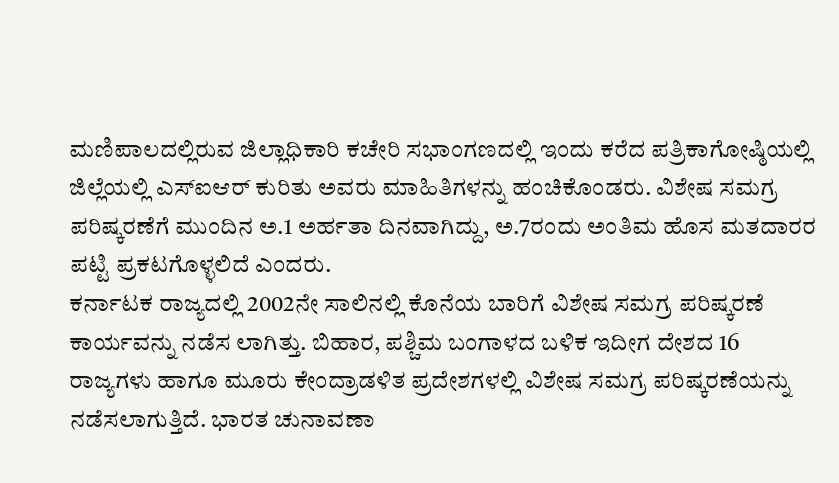ಮಣಿಪಾಲದಲ್ಲಿರುವ ಜಿಲ್ಲಾಧಿಕಾರಿ ಕಚೇರಿ ಸಭಾಂಗಣದಲ್ಲಿ ಇಂದು ಕರೆದ ಪತ್ರಿಕಾಗೋಷ್ಠಿಯಲ್ಲಿ ಜಿಲ್ಲೆಯಲ್ಲಿ ಎಸ್ಐಆರ್ ಕುರಿತು ಅವರು ಮಾಹಿತಿಗಳನ್ನು ಹಂಚಿಕೊಂಡರು. ವಿಶೇಷ ಸಮಗ್ರ ಪರಿಷ್ಕರಣೆಗೆ ಮುಂದಿನ ಅ.1 ಅರ್ಹತಾ ದಿನವಾಗಿದ್ದು, ಅ.7ರಂದು ಅಂತಿಮ ಹೊಸ ಮತದಾರರ ಪಟ್ಟಿ ಪ್ರಕಟಗೊಳ್ಳಲಿದೆ ಎಂದರು.
ಕರ್ನಾಟಕ ರಾಜ್ಯದಲ್ಲಿ 2002ನೇ ಸಾಲಿನಲ್ಲಿ ಕೊನೆಯ ಬಾರಿಗೆ ವಿಶೇಷ ಸಮಗ್ರ ಪರಿಷ್ಕರಣೆ ಕಾರ್ಯವನ್ನು ನಡೆಸ ಲಾಗಿತ್ತು. ಬಿಹಾರ, ಪಶ್ಚಿಮ ಬಂಗಾಳದ ಬಳಿಕ ಇದೀಗ ದೇಶದ 16 ರಾಜ್ಯಗಳು ಹಾಗೂ ಮೂರು ಕೇಂದ್ರಾಡಳಿತ ಪ್ರದೇಶಗಳಲ್ಲಿ ವಿಶೇಷ ಸಮಗ್ರ ಪರಿಷ್ಕರಣೆಯನ್ನು ನಡೆಸಲಾಗುತ್ತಿದೆ. ಭಾರತ ಚುನಾವಣಾ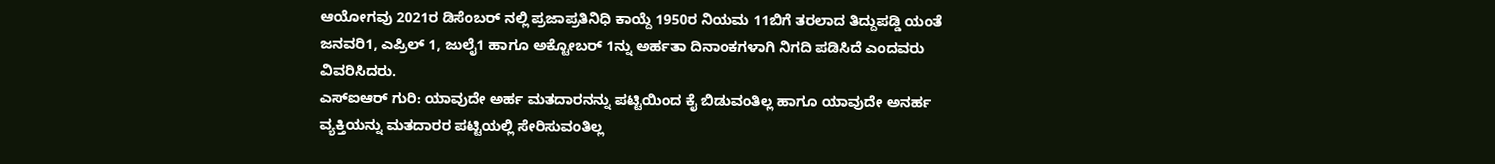ಆಯೋಗವು 2021ರ ಡಿಸೆಂಬರ್ ನಲ್ಲಿ ಪ್ರಜಾಪ್ರತಿನಿಧಿ ಕಾಯ್ದೆ 1950ರ ನಿಯಮ 11ಬಿಗೆ ತರಲಾದ ತಿದ್ದುಪಡ್ಡಿ ಯಂತೆ ಜನವರಿ1, ಎಪ್ರಿಲ್ 1, ಜುಲೈ1 ಹಾಗೂ ಅಕ್ಟೋಬರ್ 1ನ್ನು ಅರ್ಹತಾ ದಿನಾಂಕಗಳಾಗಿ ನಿಗದಿ ಪಡಿಸಿದೆ ಎಂದವರು ವಿವರಿಸಿದರು.
ಎಸ್ಐಆರ್ ಗುರಿ: ಯಾವುದೇ ಅರ್ಹ ಮತದಾರನನ್ನು ಪಟ್ಟಿಯಿಂದ ಕೈ ಬಿಡುವಂತಿಲ್ಲ ಹಾಗೂ ಯಾವುದೇ ಅನರ್ಹ ವ್ಯಕ್ತಿಯನ್ನು ಮತದಾರರ ಪಟ್ಟಿಯಲ್ಲಿ ಸೇರಿಸುವಂತಿಲ್ಲ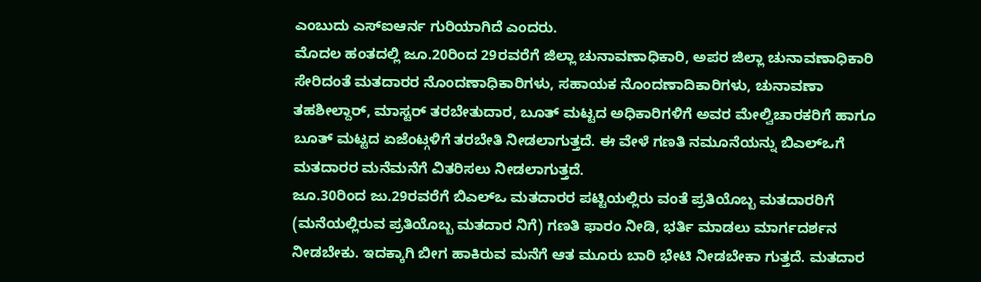ಎಂಬುದು ಎಸ್ಐಆರ್ನ ಗುರಿಯಾಗಿದೆ ಎಂದರು.
ಮೊದಲ ಹಂತದಲ್ಲಿ ಜೂ.20ರಿಂದ 29ರವರೆಗೆ ಜಿಲ್ಲಾ ಚುನಾವಣಾಧಿಕಾರಿ, ಅಪರ ಜಿಲ್ಲಾ ಚುನಾವಣಾಧಿಕಾರಿ ಸೇರಿದಂತೆ ಮತದಾರರ ನೊಂದಣಾಧಿಕಾರಿಗಳು, ಸಹಾಯಕ ನೊಂದಣಾದಿಕಾರಿಗಳು, ಚುನಾವಣಾ ತಹಶೀಲ್ದಾರ್, ಮಾಸ್ಟರ್ ತರಬೇತುದಾರ, ಬೂತ್ ಮಟ್ಟದ ಅಧಿಕಾರಿಗಳಿಗೆ ಅವರ ಮೇಲ್ವಿಚಾರಕರಿಗೆ ಹಾಗೂ ಬೂತ್ ಮಟ್ಟದ ಏಜೆಂಟ್ಗಳಿಗೆ ತರಬೇತಿ ನೀಡಲಾಗುತ್ತದೆ. ಈ ವೇಳೆ ಗಣತಿ ನಮೂನೆಯನ್ನು ಬಿಎಲ್ಒಗೆ ಮತದಾರರ ಮನೆಮನೆಗೆ ವಿತರಿಸಲು ನೀಡಲಾಗುತ್ತದೆ.
ಜೂ.30ರಿಂದ ಜು.29ರವರೆಗೆ ಬಿಎಲ್ಒ ಮತದಾರರ ಪಟ್ಟಿಯಲ್ಲಿರು ವಂತೆ ಪ್ರತಿಯೊಬ್ಬ ಮತದಾರರಿಗೆ (ಮನೆಯಲ್ಲಿರುವ ಪ್ರತಿಯೊಬ್ಬ ಮತದಾರ ನಿಗೆ) ಗಣತಿ ಫಾರಂ ನೀಡಿ, ಭರ್ತಿ ಮಾಡಲು ಮಾರ್ಗದರ್ಶನ ನೀಡಬೇಕು. ಇದಕ್ಕಾಗಿ ಬೀಗ ಹಾಕಿರುವ ಮನೆಗೆ ಆತ ಮೂರು ಬಾರಿ ಭೇಟಿ ನೀಡಬೇಕಾ ಗುತ್ತದೆ. ಮತದಾರ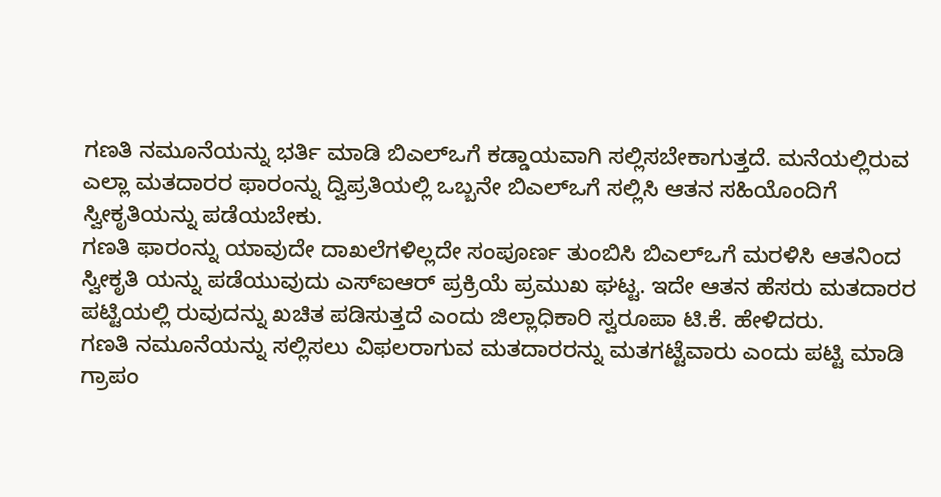ಗಣತಿ ನಮೂನೆಯನ್ನು ಭರ್ತಿ ಮಾಡಿ ಬಿಎಲ್ಒಗೆ ಕಡ್ಡಾಯವಾಗಿ ಸಲ್ಲಿಸಬೇಕಾಗುತ್ತದೆ. ಮನೆಯಲ್ಲಿರುವ ಎಲ್ಲಾ ಮತದಾರರ ಫಾರಂನ್ನು ದ್ವಿಪ್ರತಿಯಲ್ಲಿ ಒಬ್ಬನೇ ಬಿಎಲ್ಒಗೆ ಸಲ್ಲಿಸಿ ಆತನ ಸಹಿಯೊಂದಿಗೆ ಸ್ವೀಕೃತಿಯನ್ನು ಪಡೆಯಬೇಕು.
ಗಣತಿ ಫಾರಂನ್ನು ಯಾವುದೇ ದಾಖಲೆಗಳಿಲ್ಲದೇ ಸಂಪೂರ್ಣ ತುಂಬಿಸಿ ಬಿಎಲ್ಒಗೆ ಮರಳಿಸಿ ಆತನಿಂದ ಸ್ವೀಕೃತಿ ಯನ್ನು ಪಡೆಯುವುದು ಎಸ್ಐಆರ್ ಪ್ರಕ್ರಿಯೆ ಪ್ರಮುಖ ಘಟ್ಟ. ಇದೇ ಆತನ ಹೆಸರು ಮತದಾರರ ಪಟ್ಟಿಯಲ್ಲಿ ರುವುದನ್ನು ಖಚಿತ ಪಡಿಸುತ್ತದೆ ಎಂದು ಜಿಲ್ಲಾಧಿಕಾರಿ ಸ್ವರೂಪಾ ಟಿ.ಕೆ. ಹೇಳಿದರು.
ಗಣತಿ ನಮೂನೆಯನ್ನು ಸಲ್ಲಿಸಲು ವಿಫಲರಾಗುವ ಮತದಾರರನ್ನು ಮತಗಟ್ಟೆವಾರು ಎಂದು ಪಟ್ಟಿ ಮಾಡಿ ಗ್ರಾಪಂ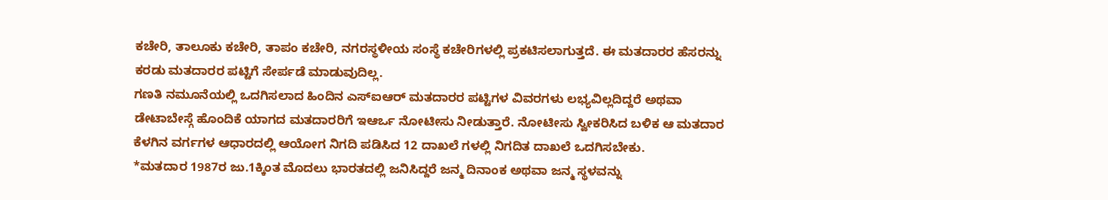ಕಚೇರಿ, ತಾಲೂಕು ಕಚೇರಿ, ತಾಪಂ ಕಚೇರಿ, ನಗರಸ್ಥಳೀಯ ಸಂಸ್ಥೆ ಕಚೇರಿಗಳಲ್ಲಿ ಪ್ರಕಟಿಸಲಾಗುತ್ತದೆ. ಈ ಮತದಾರರ ಹೆಸರನ್ನು ಕರಡು ಮತದಾರರ ಪಟ್ಟಿಗೆ ಸೇರ್ಪಡೆ ಮಾಡುವುದಿಲ್ಲ.
ಗಣತಿ ನಮೂನೆಯಲ್ಲಿ ಒದಗಿಸಲಾದ ಹಿಂದಿನ ಎಸ್ಐಆರ್ ಮತದಾರರ ಪಟ್ಟಿಗಳ ವಿವರಗಳು ಲಭ್ಯವಿಲ್ಲದಿದ್ದರೆ ಅಥವಾ ಡೇಟಾಬೇಸ್ಗೆ ಹೊಂದಿಕೆ ಯಾಗದ ಮತದಾರರಿಗೆ ಇಆರ್ಒ ನೋಟೀಸು ನೀಡುತ್ತಾರೆ. ನೋಟೀಸು ಸ್ವೀಕರಿಸಿದ ಬಳಿಕ ಆ ಮತದಾರ ಕೆಳಗಿನ ವರ್ಗಗಳ ಆಧಾರದಲ್ಲಿ ಆಯೋಗ ನಿಗದಿ ಪಡಿಸಿದ 12 ದಾಖಲೆ ಗಳಲ್ಲಿ ನಿಗದಿತ ದಾಖಲೆ ಒದಗಿಸಬೇಕು.
*ಮತದಾರ 1987ರ ಜು.1ಕ್ಕಿಂತ ಮೊದಲು ಭಾರತದಲ್ಲಿ ಜನಿಸಿದ್ದರೆ ಜನ್ಮ ದಿನಾಂಕ ಅಥವಾ ಜನ್ಮ ಸ್ಥಳವನ್ನು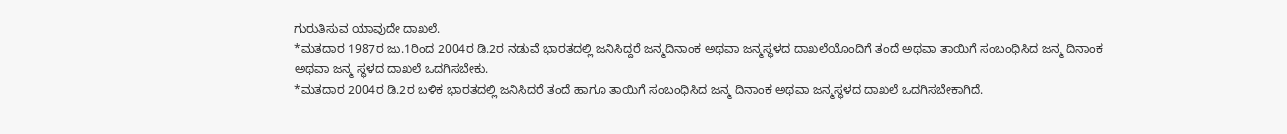ಗುರುತಿಸುವ ಯಾವುದೇ ದಾಖಲೆ.
*ಮತದಾರ 1987ರ ಜು.1ರಿಂದ 2004ರ ಡಿ.2ರ ನಡುವೆ ಭಾರತದಲ್ಲಿ ಜನಿಸಿದ್ದರೆ ಜನ್ಮದಿನಾಂಕ ಅಥವಾ ಜನ್ಮಸ್ಥಳದ ದಾಖಲೆಯೊಂದಿಗೆ ತಂದೆ ಅಥವಾ ತಾಯಿಗೆ ಸಂಬಂಧಿಸಿದ ಜನ್ಮ ದಿನಾಂಕ ಅಥವಾ ಜನ್ಮ ಸ್ಥಳದ ದಾಖಲೆ ಒದಗಿಸಬೇಕು.
*ಮತದಾರ 2004ರ ಡಿ.2ರ ಬಳಿಕ ಭಾರತದಲ್ಲಿ ಜನಿಸಿದರೆ ತಂದೆ ಹಾಗೂ ತಾಯಿಗೆ ಸಂಬಂಧಿಸಿದ ಜನ್ಮ ದಿನಾಂಕ ಅಥವಾ ಜನ್ಮಸ್ಥಳದ ದಾಖಲೆ ಒದಗಿಸಬೇಕಾಗಿದೆ.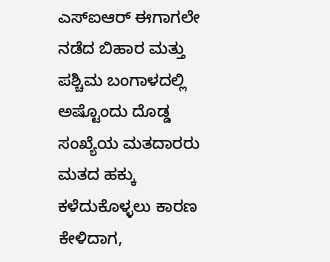ಎಸ್ಐಆರ್ ಈಗಾಗಲೇ ನಡೆದ ಬಿಹಾರ ಮತ್ತು ಪಶ್ಚಿಮ ಬಂಗಾಳದಲ್ಲಿ ಅಷ್ಟೊಂದು ದೊಡ್ಡ ಸಂಖ್ಯೆಯ ಮತದಾರರು ಮತದ ಹಕ್ಕು ಕಳೆದುಕೊಳ್ಳಲು ಕಾರಣ ಕೇಳಿದಾಗ,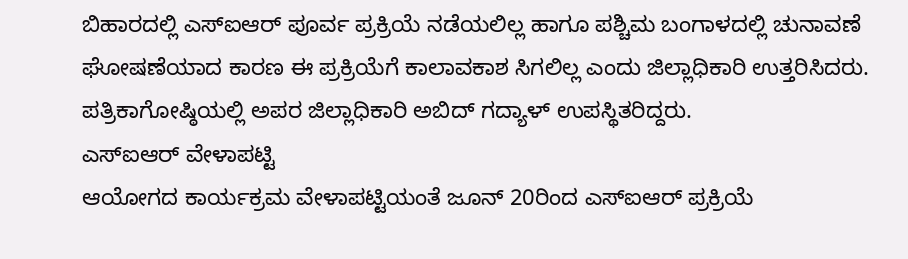ಬಿಹಾರದಲ್ಲಿ ಎಸ್ಐಆರ್ ಪೂರ್ವ ಪ್ರಕ್ರಿಯೆ ನಡೆಯಲಿಲ್ಲ ಹಾಗೂ ಪಶ್ಚಿಮ ಬಂಗಾಳದಲ್ಲಿ ಚುನಾವಣೆ ಘೋಷಣೆಯಾದ ಕಾರಣ ಈ ಪ್ರಕ್ರಿಯೆಗೆ ಕಾಲಾವಕಾಶ ಸಿಗಲಿಲ್ಲ ಎಂದು ಜಿಲ್ಲಾಧಿಕಾರಿ ಉತ್ತರಿಸಿದರು.
ಪತ್ರಿಕಾಗೋಷ್ಠಿಯಲ್ಲಿ ಅಪರ ಜಿಲ್ಲಾಧಿಕಾರಿ ಅಬಿದ್ ಗದ್ಯಾಳ್ ಉಪಸ್ಥಿತರಿದ್ದರು.
ಎಸ್ಐಆರ್ ವೇಳಾಪಟ್ಟಿ
ಆಯೋಗದ ಕಾರ್ಯಕ್ರಮ ವೇಳಾಪಟ್ಟಿಯಂತೆ ಜೂನ್ 20ರಿಂದ ಎಸ್ಐಆರ್ ಪ್ರಕ್ರಿಯೆ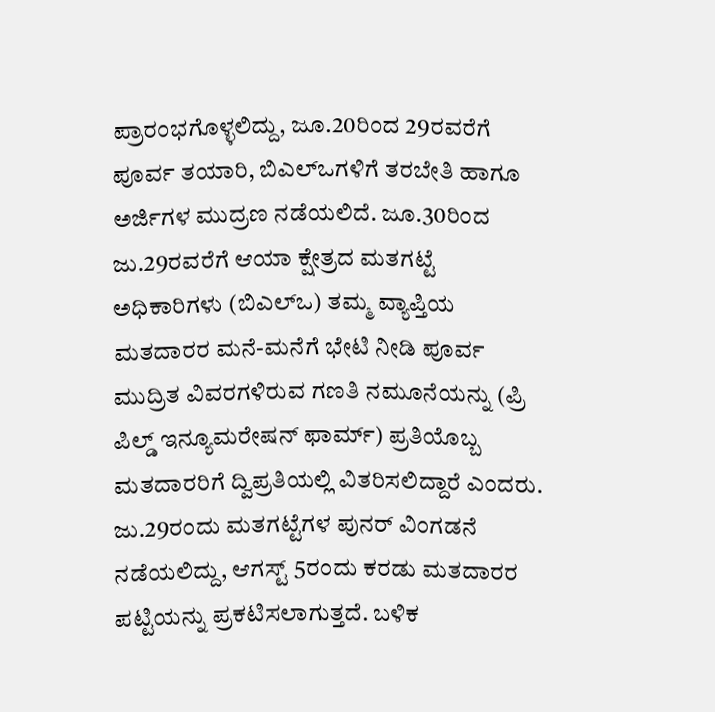ಪ್ರಾರಂಭಗೊಳ್ಳಲಿದ್ದು, ಜೂ.20ರಿಂದ 29ರವರೆಗೆ ಪೂರ್ವ ತಯಾರಿ, ಬಿಎಲ್ಒಗಳಿಗೆ ತರಬೇತಿ ಹಾಗೂ ಅರ್ಜಿಗಳ ಮುದ್ರಣ ನಡೆಯಲಿದೆ. ಜೂ.30ರಿಂದ ಜು.29ರವರೆಗೆ ಆಯಾ ಕ್ಷೇತ್ರದ ಮತಗಟ್ಟೆ ಅಧಿಕಾರಿಗಳು (ಬಿಎಲ್ಒ) ತಮ್ಮ ವ್ಯಾಪ್ತಿಯ ಮತದಾರರ ಮನೆ-ಮನೆಗೆ ಭೇಟಿ ನೀಡಿ ಪೂರ್ವ ಮುದ್ರಿತ ವಿವರಗಳಿರುವ ಗಣತಿ ನಮೂನೆಯನ್ನು (ಪ್ರಿ ಪಿಲ್ಡ್ ಇನ್ಯೂಮರೇಷನ್ ಫಾರ್ಮ್) ಪ್ರತಿಯೊಬ್ಬ ಮತದಾರರಿಗೆ ದ್ವಿಪ್ರತಿಯಲ್ಲಿ ವಿತರಿಸಲಿದ್ದಾರೆ ಎಂದರು.
ಜು.29ರಂದು ಮತಗಟ್ಟೆಗಳ ಪುನರ್ ವಿಂಗಡನೆ ನಡೆಯಲಿದ್ದು, ಆಗಸ್ಟ್ 5ರಂದು ಕರಡು ಮತದಾರರ ಪಟ್ಟಿಯನ್ನು ಪ್ರಕಟಿಸಲಾಗುತ್ತದೆ. ಬಳಿಕ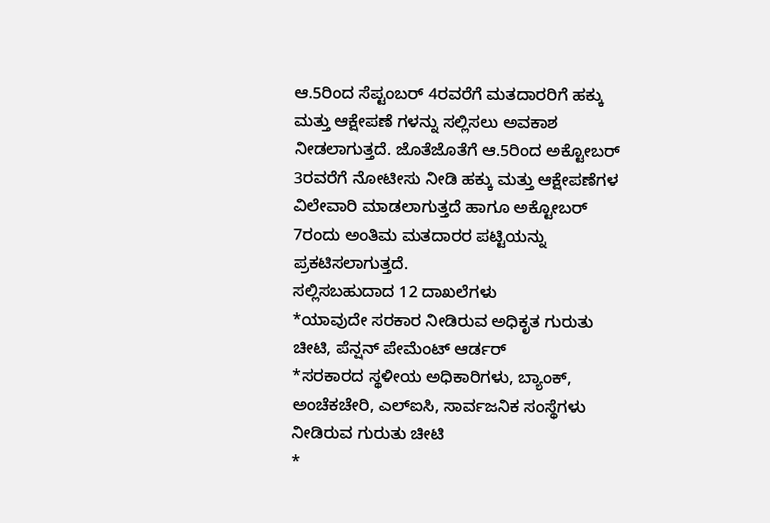ಆ.5ರಿಂದ ಸೆಪ್ಟಂಬರ್ 4ರವರೆಗೆ ಮತದಾರರಿಗೆ ಹಕ್ಕು ಮತ್ತು ಆಕ್ಷೇಪಣೆ ಗಳನ್ನು ಸಲ್ಲಿಸಲು ಅವಕಾಶ ನೀಡಲಾಗುತ್ತದೆ. ಜೊತೆಜೊತೆಗೆ ಆ.5ರಿಂದ ಅಕ್ಟೋಬರ್ 3ರವರೆಗೆ ನೋಟೀಸು ನೀಡಿ ಹಕ್ಕು ಮತ್ತು ಆಕ್ಷೇಪಣೆಗಳ ವಿಲೇವಾರಿ ಮಾಡಲಾಗುತ್ತದೆ ಹಾಗೂ ಅಕ್ಟೋಬರ್ 7ರಂದು ಅಂತಿಮ ಮತದಾರರ ಪಟ್ಟಿಯನ್ನು ಪ್ರಕಟಿಸಲಾಗುತ್ತದೆ.
ಸಲ್ಲಿಸಬಹುದಾದ 12 ದಾಖಲೆಗಳು
*ಯಾವುದೇ ಸರಕಾರ ನೀಡಿರುವ ಅಧಿಕೃತ ಗುರುತು ಚೀಟಿ, ಪೆನ್ಷನ್ ಪೇಮೆಂಟ್ ಆರ್ಡರ್
*ಸರಕಾರದ ಸ್ಥಳೀಯ ಅಧಿಕಾರಿಗಳು, ಬ್ಯಾಂಕ್, ಅಂಚೆಕಚೇರಿ, ಎಲ್ಐಸಿ, ಸಾರ್ವಜನಿಕ ಸಂಸ್ಥೆಗಳು ನೀಡಿರುವ ಗುರುತು ಚೀಟಿ
*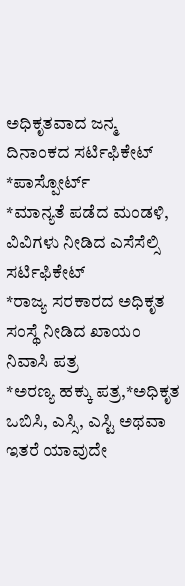ಅಧಿಕೃತವಾದ ಜನ್ಮ ದಿನಾಂಕದ ಸರ್ಟಿಫಿಕೇಟ್
*ಪಾಸ್ಪೋರ್ಟ್
*ಮಾನ್ಯತೆ ಪಡೆದ ಮಂಡಳಿ, ವಿವಿಗಳು ನೀಡಿದ ಎಸೆಸೆಲ್ಸಿ ಸರ್ಟಿಫಿಕೇಟ್
*ರಾಜ್ಯ ಸರಕಾರದ ಅಧಿಕೃತ ಸಂಸ್ಥೆ ನೀಡಿದ ಖಾಯಂ ನಿವಾಸಿ ಪತ್ರ
*ಅರಣ್ಯ ಹಕ್ಕು ಪತ್ರ,*ಅಧಿಕೃತ ಒಬಿಸಿ, ಎಸ್ಸಿ, ಎಸ್ಟಿ ಅಥವಾ ಇತರೆ ಯಾವುದೇ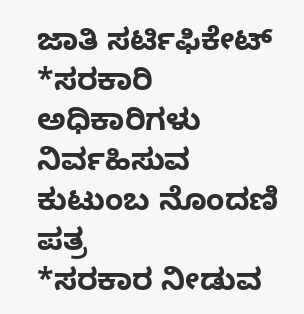ಜಾತಿ ಸರ್ಟಿಫಿಕೇಟ್ *ಸರಕಾರಿ ಅಧಿಕಾರಿಗಳು ನಿರ್ವಹಿಸುವ ಕುಟುಂಬ ನೊಂದಣಿ ಪತ್ರ
*ಸರಕಾರ ನೀಡುವ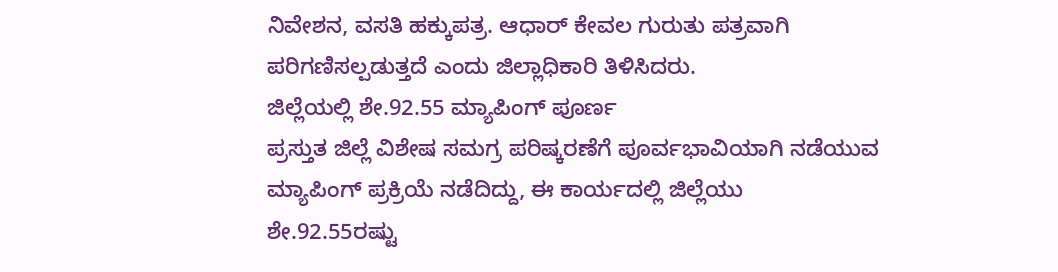ನಿವೇಶನ, ವಸತಿ ಹಕ್ಕುಪತ್ರ. ಆಧಾರ್ ಕೇವಲ ಗುರುತು ಪತ್ರವಾಗಿ ಪರಿಗಣಿಸಲ್ಪಡುತ್ತದೆ ಎಂದು ಜಿಲ್ಲಾಧಿಕಾರಿ ತಿಳಿಸಿದರು.
ಜಿಲ್ಲೆಯಲ್ಲಿ ಶೇ.92.55 ಮ್ಯಾಪಿಂಗ್ ಪೂರ್ಣ
ಪ್ರಸ್ತುತ ಜಿಲ್ಲೆ ವಿಶೇಷ ಸಮಗ್ರ ಪರಿಷ್ಕರಣೆಗೆ ಪೂರ್ವಭಾವಿಯಾಗಿ ನಡೆಯುವ ಮ್ಯಾಪಿಂಗ್ ಪ್ರಕ್ರಿಯೆ ನಡೆದಿದ್ದು, ಈ ಕಾರ್ಯದಲ್ಲಿ ಜಿಲ್ಲೆಯು ಶೇ.92.55ರಷ್ಟು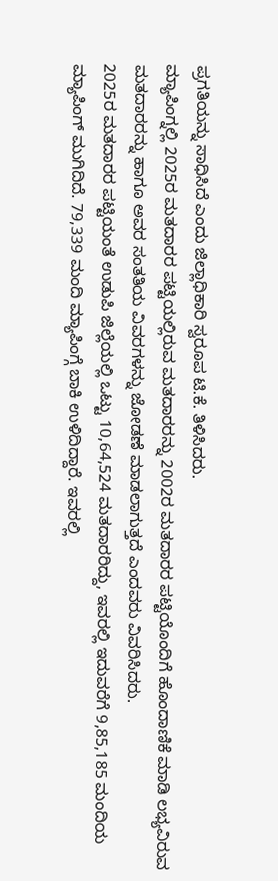ಪ್ರಗತಿಯನ್ನು ಸಾಧಿಸಿದೆ ಎಂದು ಜಿಲ್ಲಾಧಿಕಾರಿ ಸ್ವರೂಪ ಟಿ.ಕೆ. ತಿಳಿಸಿದರು.
ಮ್ಯಾಪಿಂಗ್ನಲ್ಲಿ 2025ರ ಮತದಾರರ ಪಟ್ಟಿಯಲ್ಲಿರುವ ಮತದಾರರನ್ನು 2002ರ ಮತದಾರರ ಪಟ್ಟಿಯೊಂದಿಗೆ ಹೊಂದಾಣಿಕೆ ಮಾಡಿ ಲಭ್ಯವಿರುವ ಮತದಾರರನ್ನು ಹಾಗೂ ಅವರ ಸಂತತಿಯ ವಿವರಗಳನ್ನು ಜೋಡಣೆ ಮಾಡಲಾಗುತ್ತದೆ ಎಂದವರು ವಿವರಿಸಿದರು.
2025ರ ಮತದಾರರ ಪಟ್ಟಿಯಂತೆ ಉಡುಪಿ ಜಿಲ್ಲೆಯಲ್ಲಿ ಒಟ್ಟು 10,64,524 ಮತದಾರರಿದ್ದು, ಇವರಲ್ಲಿ ಇದುವರೆಗೆ 9,85,185 ಮಂದಿಯ ಮ್ಯಾಪಿಂಗ್ ಮುಗಿದಿದೆ. 79,339 ಮಂದಿ ಮ್ಯಾಪಿಂಗ್ಗೆ ಬಾಕಿ ಉಳಿದಿದ್ದಾರೆ. ಇವರಲ್ಲಿ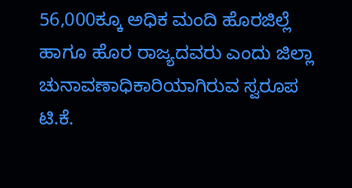56,000ಕ್ಕೂ ಅಧಿಕ ಮಂದಿ ಹೊರಜಿಲ್ಲೆ ಹಾಗೂ ಹೊರ ರಾಜ್ಯದವರು ಎಂದು ಜಿಲ್ಲಾ ಚುನಾವಣಾಧಿಕಾರಿಯಾಗಿರುವ ಸ್ವರೂಪ ಟಿ.ಕೆ.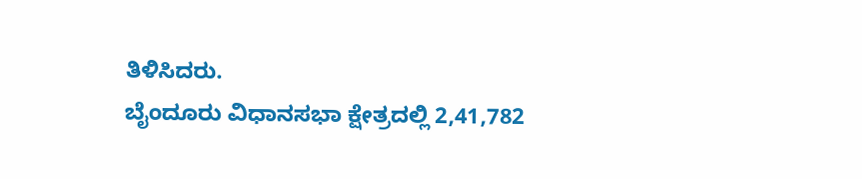ತಿಳಿಸಿದರು.
ಬೈಂದೂರು ವಿಧಾನಸಭಾ ಕ್ಷೇತ್ರದಲ್ಲಿ 2,41,782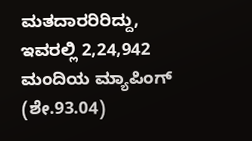ಮತದಾರರಿರಿದ್ದು, ಇವರಲ್ಲಿ 2,24,942 ಮಂದಿಯ ಮ್ಯಾಪಿಂಗ್ (ಶೇ.93.04)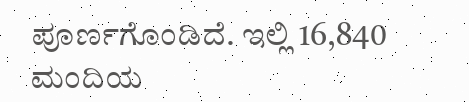ಪೂರ್ಣಗೊಂಡಿದೆ. ಇಲ್ಲಿ 16,840 ಮಂದಿಯ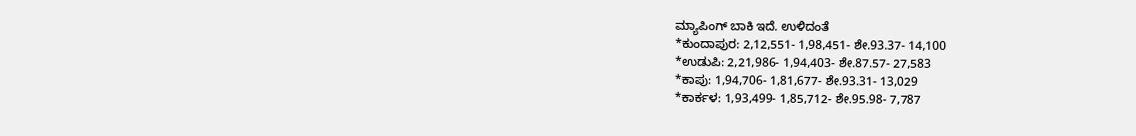ಮ್ಯಾಪಿಂಗ್ ಬಾಕಿ ಇದೆ. ಉಳಿದಂತೆ
*ಕುಂದಾಪುರ: 2,12,551- 1,98,451- ಶೇ.93.37- 14,100
*ಉಡುಪಿ: 2,21,986- 1,94,403- ಶೇ.87.57- 27,583
*ಕಾಪು: 1,94,706- 1,81,677- ಶೇ.93.31- 13,029
*ಕಾರ್ಕಳ: 1,93,499- 1,85,712- ಶೇ.95.98- 7,787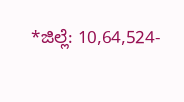*ಜಿಲ್ಲೆ: 10,64,524-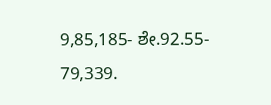9,85,185- ಶೇ.92.55- 79,339.